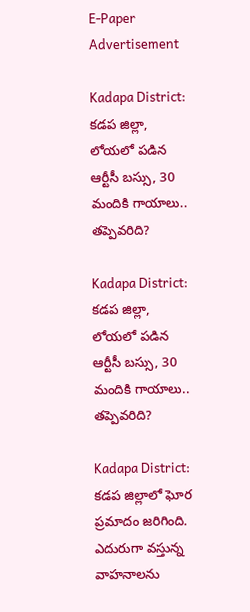E-Paper
Advertisement

Kadapa District: కడప జిల్లా, లోయలో పడిన ఆర్టీసీ బస్సు, 30 మందికి గాయాలు.. తప్పెవరిది?

Kadapa District: కడప జిల్లా, లోయలో పడిన ఆర్టీసీ బస్సు, 30 మందికి గాయాలు.. తప్పెవరిది?

Kadapa District: కడప జిల్లాలో ఘోర ప్రమాదం జరిగింది. ఎదురుగా వస్తున్న వాహనాలను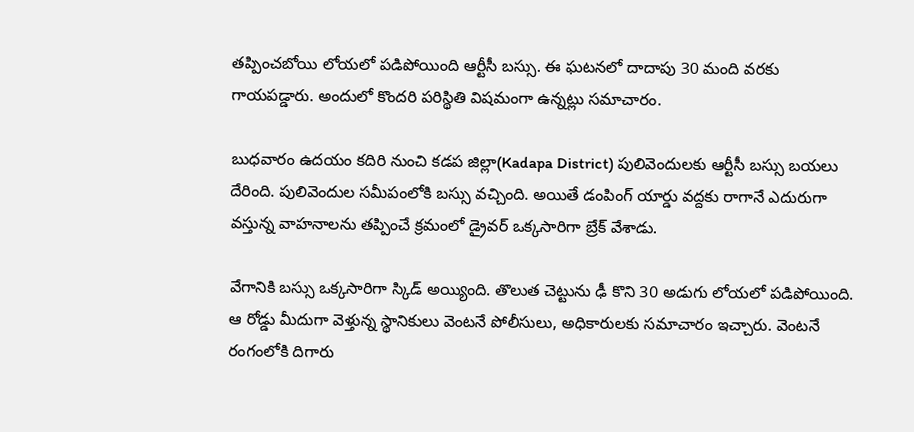తప్పించబోయి లోయలో పడిపోయింది ఆర్టీసీ బస్సు. ఈ ఘటనలో దాదాపు 30 మంది వరకు గాయపడ్డారు. అందులో కొందరి పరిస్థితి విషమంగా ఉన్నట్లు సమాచారం.

బుధవారం ఉదయం కదిరి నుంచి కడప జిల్లా(Kadapa District) పులివెందులకు ఆర్టీసీ బస్సు బయలు దేరింది. పులివెందుల సమీపంలోకి బస్సు వచ్చింది. అయితే డంపింగ్ యార్డు వద్దకు రాగానే ఎదురుగా వస్తున్న వాహనాలను తప్పించే క్రమంలో డ్రైవర్ ఒక్కసారిగా బ్రేక్ వేశాడు.

వేగానికి బస్సు ఒక్కసారిగా స్కిడ్ అయ్యింది. తొలుత చెట్టును ఢీ కొని 30 అడుగు లోయలో పడిపోయింది. ఆ రోడ్డు మీదుగా వెళ్తున్న స్థానికులు వెంటనే పోలీసులు, అధికారులకు సమాచారం ఇచ్చారు. వెంటనే రంగంలోకి దిగారు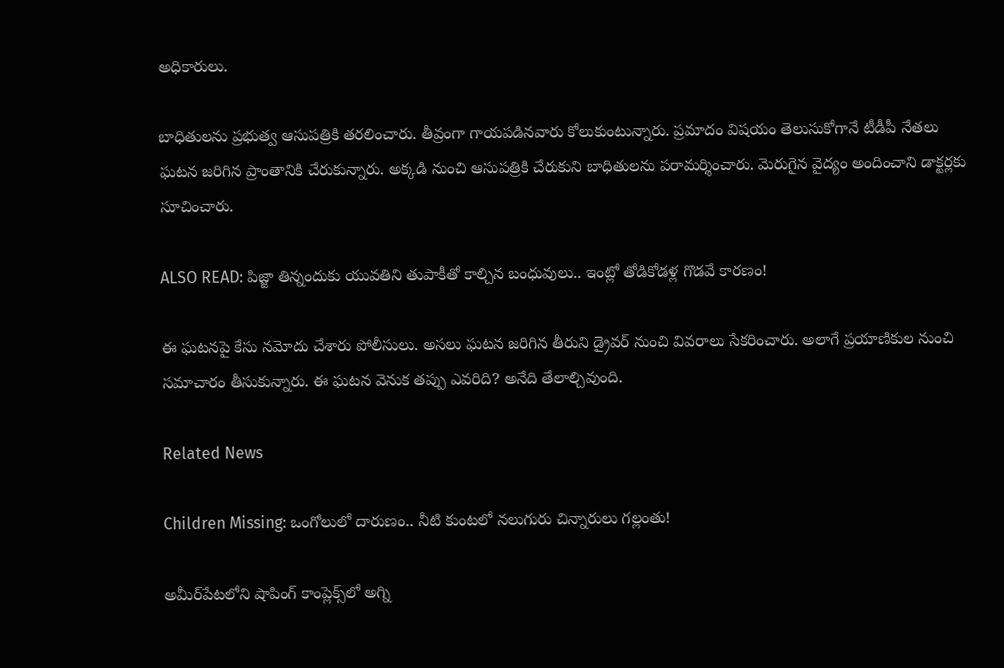అధికారులు.

బాధితులను ప్రభుత్వ ఆసుపత్రికి తరలించారు. తీవ్రంగా గాయపడినవారు కోలుకుంటున్నారు. ప్రమాదం విషయం తెలుసుకోగానే టీడీపీ నేతలు ఘటన జరిగిన ప్రాంతానికి చేరుకున్నారు. అక్కడి నుంచి ఆసుపత్రికి చేరుకుని బాధితులను పరామర్శించారు. మెరుగైన వైద్యం అందించాని డాక్టర్లకు సూచించారు.

ALSO READ: పిజ్జా తిన్నందుకు యువతిని తుపాకీతో కాల్చిన బంధువులు.. ఇంట్లో తోడికోడళ్ల గొడవే కారణం!

ఈ ఘటనపై కేసు నమోదు చేశారు పోలీసులు. అసలు ఘటన జరిగిన తీరుని డ్రైవర్ నుంచి వివరాలు సేకరించారు. అలాగే ప్రయాణికుల నుంచి సమాచారం తీసుకున్నారు. ఈ ఘటన వెనుక తప్పు ఎవరిది? అనేది తేలాల్చివుంది.

Related News

Children Missing: ఒంగోలులో దారుణం.. నీటి కుంటలో నలుగురు చిన్నారులు గల్లంతు!

అమీర్‌పేటలోని షాపింగ్ కాంప్లెక్స్‌లో అగ్ని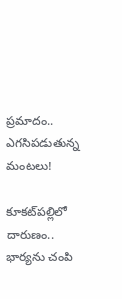ప్రమాదం.. ఎగసిపడుతున్న మంటలు!

కూకట్‌పల్లిలో దారుణం.. భార్యను చంపి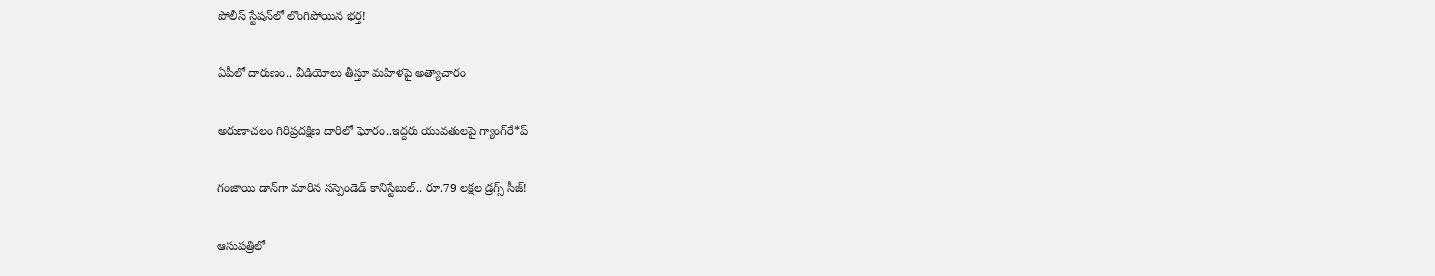పోలీస్ స్టేషన్‌లో లొంగిపోయిన భర్త!

ఏపీలో దారుణం.. వీడియోలు తీస్తూ మ‌హిళ‌పై అత్యాచారం

అరుణాచలం గిరిప్రదక్షిణ దారిలో ఘోరం..ఇద్దరు యువతులపై గ్యాంగ్‌రే*ప్

గంజాయి డాన్‌గా మారిన సస్పెండెడ్ కానిస్టేబుల్.. రూ.79 లక్షల డ్రగ్స్ సీజ్!

ఆసుపత్రిలో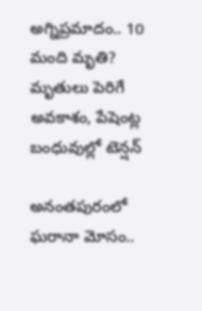అగ్నిప్రమాదం.. 10 మంది మృతి? మృతులు పెరిగే అవకాశం, పేషెంట్ల బంధువుల్లో టెన్షన్

అనంతపురంలో ఘరానా మోసం..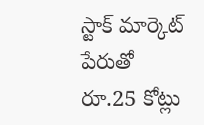స్టాక్ మార్కెట్ పేరుతో రూ.25 కోట్లు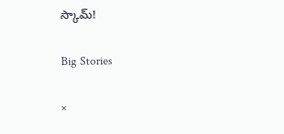స్కామ్!

Big Stories

×